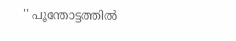'' പൂന്തോട്ടത്തില്‍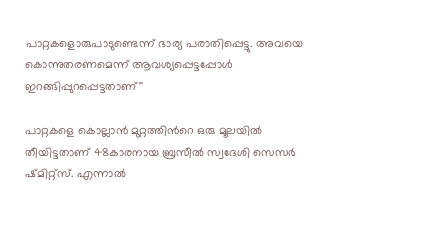പാറ്റകളൊരുപാടുണ്ടെന്ന് ഭാര്യ പരാതിപ്പെട്ടു. അവയെ കൊന്നുതരണമെന്ന് ആവശ്യപ്പെട്ടപ്പോള്‍ ഇറങ്ങിപ്പുറപ്പെട്ടതാണ്''

പാറ്റകളെ കൊല്ലാന്‍ മുറ്റത്തിന്‍റെ ഒരു മൂലയില്‍ തീയിട്ടതാണ് 48കാരനായ ബ്രസീല്‍ സ്വദേശി സെസര്‍ ഷ്മിറ്റ്സ്. എന്നാല്‍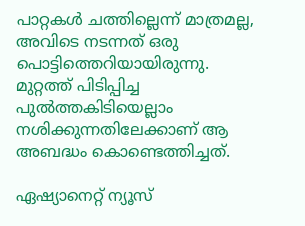പാറ്റകള്‍ ചത്തില്ലെന്ന് മാത്രമല്ല, അവിടെ നടന്നത് ഒരു പൊട്ടിത്തെറിയായിരുന്നു. മുറ്റത്ത് പിടിപ്പിച്ച പുല്‍ത്തകിടിയെല്ലാം നശിക്കുന്നതിലേക്കാണ് ആ അബദ്ധം കൊണ്ടെത്തിച്ചത്.

ഏഷ്യാനെറ്റ് ന്യൂസ്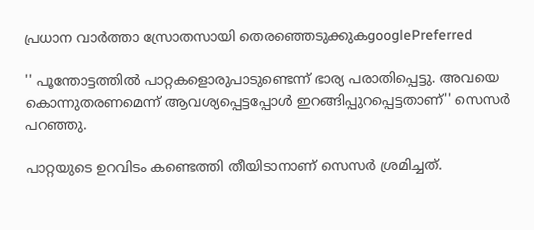പ്രധാന വാർത്താ സ്രോതസായി തെരഞ്ഞെടുക്കുകgooglePreferred

'' പൂന്തോട്ടത്തില്‍ പാറ്റകളൊരുപാടുണ്ടെന്ന് ഭാര്യ പരാതിപ്പെട്ടു. അവയെ കൊന്നുതരണമെന്ന് ആവശ്യപ്പെട്ടപ്പോള്‍ ഇറങ്ങിപ്പുറപ്പെട്ടതാണ്'' സെസര്‍ പറഞ്ഞു.

പാറ്റയുടെ ഉറവിടം കണ്ടെത്തി തീയിടാനാണ് സെസര്‍ ശ്രമിച്ചത്.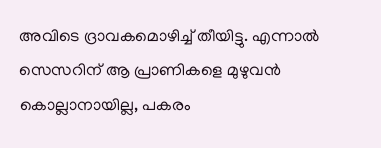അവിടെ ദ്രാവകമൊഴിച്ച് തീയിട്ടു. എന്നാല്‍ സെസറിന് ആ പ്രാണികളെ മുഴുവന്‍ കൊല്ലാനായില്ല, പകരം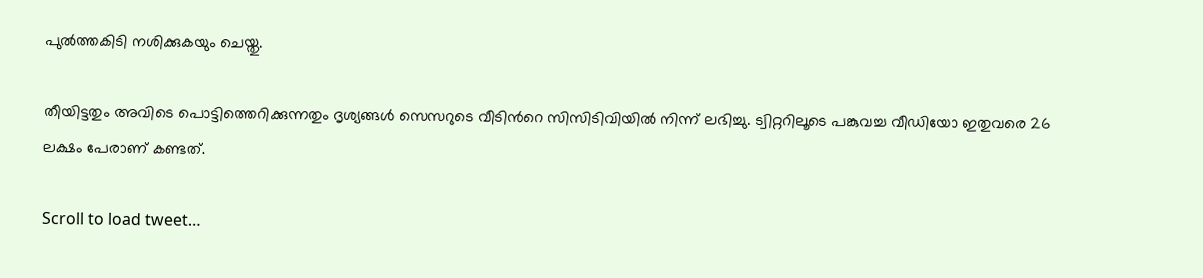പുല്‍ത്തകിടി നശിക്കുകയും ചെയ്തു.

തീയിട്ടതും അവിടെ പൊട്ടിത്തെറിക്കുന്നതും ദൃശ്യങ്ങള്‍ സെസറുടെ വീടിന്‍റെ സിസിടിവിയില്‍ നിന്ന് ലഭിച്ചു. ട്വിറ്ററിലൂടെ പങ്കുവച്ച വീഡിയോ ഇതുവരെ 26 ലക്ഷം പേരാണ് കണ്ടത്.

Scroll to load tweet…